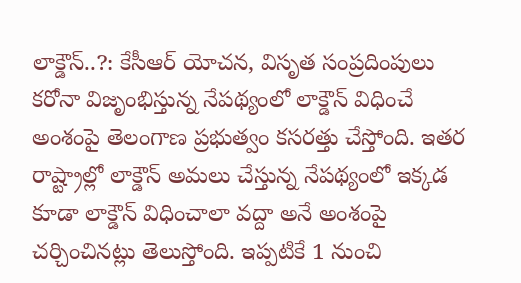లాక్డౌన్..?: కేసీఆర్ యోచన, విసృత సంప్రదింపులు
కరోనా విజృంభిస్తున్న నేపథ్యంలో లాక్డౌన్ విధించే అంశంపై తెలంగాణ ప్రభుత్వం కసరత్తు చేస్తోంది. ఇతర రాష్ట్రాల్లో లాక్డౌన్ అమలు చేస్తున్న నేపథ్యంలో ఇక్కడ కూడా లాక్డౌన్ విధించాలా వద్దా అనే అంశంపై చర్చించినట్లు తెలుస్తోంది. ఇప్పటికే 1 నుంచి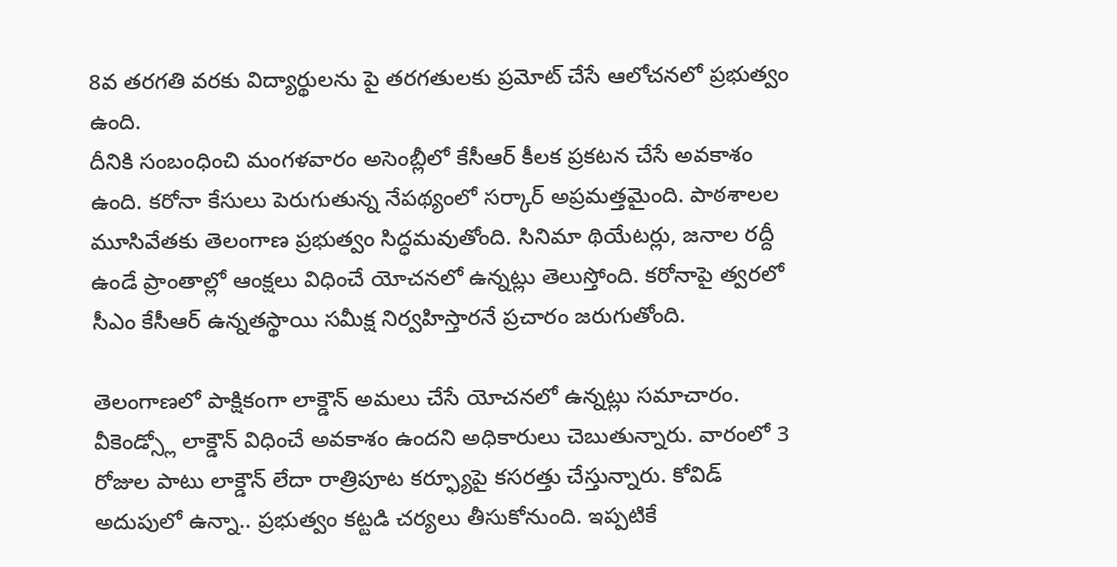8వ తరగతి వరకు విద్యార్థులను పై తరగతులకు ప్రమోట్ చేసే ఆలోచనలో ప్రభుత్వం ఉంది.
దీనికి సంబంధించి మంగళవారం అసెంబ్లీలో కేసీఆర్ కీలక ప్రకటన చేసే అవకాశం ఉంది. కరోనా కేసులు పెరుగుతున్న నేపథ్యంలో సర్కార్ అప్రమత్తమైంది. పాఠశాలల మూసివేతకు తెలంగాణ ప్రభుత్వం సిద్ధమవుతోంది. సినిమా థియేటర్లు, జనాల రద్దీ ఉండే ప్రాంతాల్లో ఆంక్షలు విధించే యోచనలో ఉన్నట్లు తెలుస్తోంది. కరోనాపై త్వరలో సీఎం కేసీఆర్ ఉన్నతస్థాయి సమీక్ష నిర్వహిస్తారనే ప్రచారం జరుగుతోంది.

తెలంగాణలో పాక్షికంగా లాక్డౌన్ అమలు చేసే యోచనలో ఉన్నట్లు సమాచారం. వీకెండ్స్లో లాక్డౌన్ విధించే అవకాశం ఉందని అధికారులు చెబుతున్నారు. వారంలో 3 రోజుల పాటు లాక్డౌన్ లేదా రాత్రిపూట కర్ఫ్యూపై కసరత్తు చేస్తున్నారు. కోవిడ్ అదుపులో ఉన్నా.. ప్రభుత్వం కట్టడి చర్యలు తీసుకోనుంది. ఇప్పటికే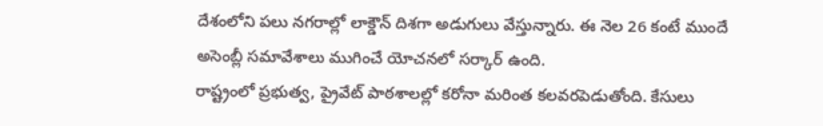దేశంలోని పలు నగరాల్లో లాక్డౌన్ దిశగా అడుగులు వేస్తున్నారు. ఈ నెల 26 కంటే ముందే అసెంబ్లీ సమావేశాలు ముగించే యోచనలో సర్కార్ ఉంది.
రాష్ట్రంలో ప్రభుత్వ, ప్రైవేట్ పాఠశాలల్లో కరోనా మరింత కలవరపెడుతోంది. కేసులు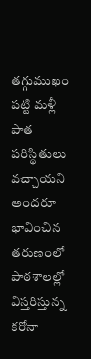తగ్గుముఖం పట్టి మళ్లీ పాత పరిస్థితులు వచ్చాయని అందరూ భావించిన తరుణంలో పాఠశాలల్లో విస్తరిస్తున్న కరోనా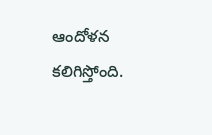ఆందోళన కలిగిస్తోంది.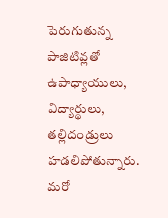పెరుగుతున్న పాజిటివ్లతో ఉపాధ్యాయులు, విద్యార్థులు, తల్లిదండ్రులు హడలిపోతున్నారు. మరో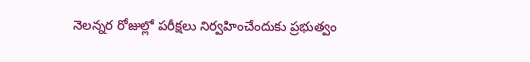నెలన్నర రోజుల్లో పరీక్షలు నిర్వహించేందుకు ప్రభుత్వం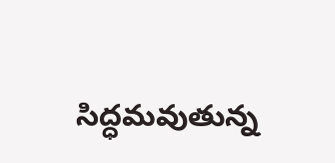సిద్ధమవుతున్న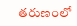తరుణంలో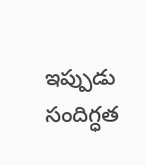ఇప్పుడు సందిగ్ధత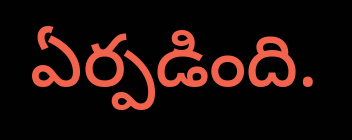ఏర్పడింది.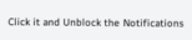Click it and Unblock the Notifications